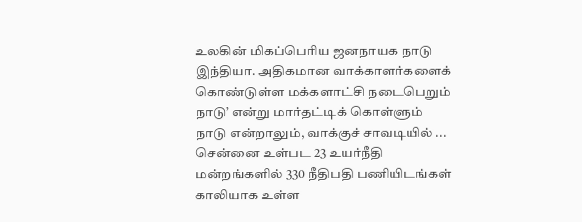உலகின் மிகப்பெரிய ஜனநாயக நாடு இந்தியா. அதிகமான வாக்காளர்களைக் கொண்டுள்ள மக்களாட்சி நடைபெறும் நாடு’ என்று மார்தட்டிக் கொள்ளும் நாடு என்றாலும், வாக்குச் சாவடியில் ...
சென்னை உள்பட 23 உயர்நீதி மன்றங்களில் 330 நீதிபதி பணியிடங்கள் காலியாக உள்ள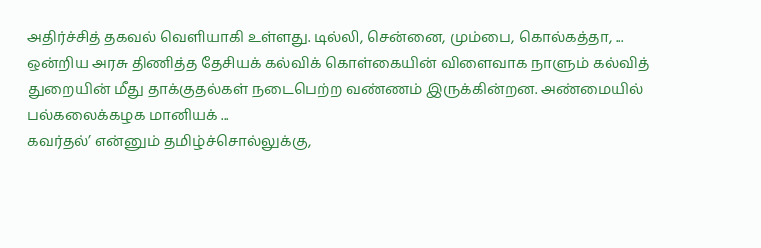அதிர்ச்சித் தகவல் வெளியாகி உள்ளது. டில்லி, சென்னை, மும்பை, கொல்கத்தா, ...
ஒன்றிய அரசு திணித்த தேசியக் கல்விக் கொள்கையின் விளைவாக நாளும் கல்வித் துறையின் மீது தாக்குதல்கள் நடைபெற்ற வண்ணம் இருக்கின்றன. அண்மையில் பல்கலைக்கழக மானியக் ...
கவர்தல்’ என்னும் தமிழ்ச்சொல்லுக்கு,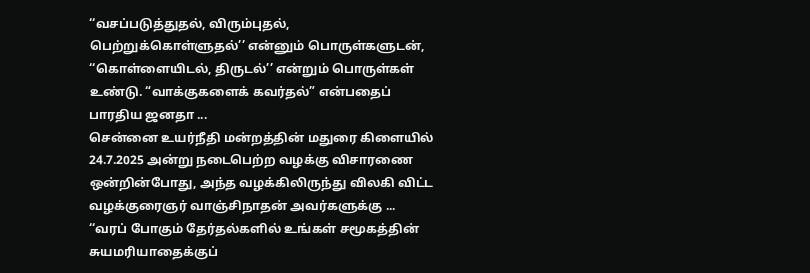‘‘வசப்படுத்துதல், விரும்புதல், பெற்றுக்கொள்ளுதல்’’ என்னும் பொருள்களுடன், ‘‘கொள்ளையிடல், திருடல்’’ என்றும் பொருள்கள் உண்டு. “வாக்குகளைக் கவர்தல்” என்பதைப் பாரதிய ஜனதா ...
சென்னை உயர்நீதி மன்றத்தின் மதுரை கிளையில் 24.7.2025 அன்று நடைபெற்ற வழக்கு விசாரணை ஒன்றின்போது, அந்த வழக்கிலிருந்து விலகி விட்ட வழக்குரைஞர் வாஞ்சிநாதன் அவர்களுக்கு ...
‘‘வரப் போகும் தேர்தல்களில் உங்கள் சமூகத்தின் சுயமரியாதைக்குப்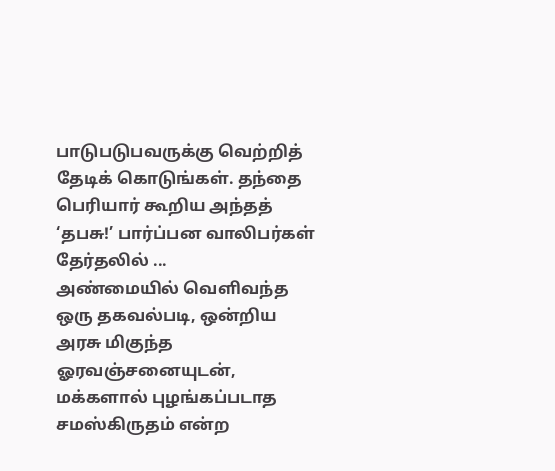பாடுபடுபவருக்கு வெற்றித் தேடிக் கொடுங்கள். தந்தை பெரியார் கூறிய அந்தத் ‘தபசு!’ பார்ப்பன வாலிபர்கள் தேர்தலில் ...
அண்மையில் வெளிவந்த ஒரு தகவல்படி, ஒன்றிய அரசு மிகுந்த ஓரவஞ்சனையுடன், மக்களால் புழங்கப்படாத சமஸ்கிருதம் என்ற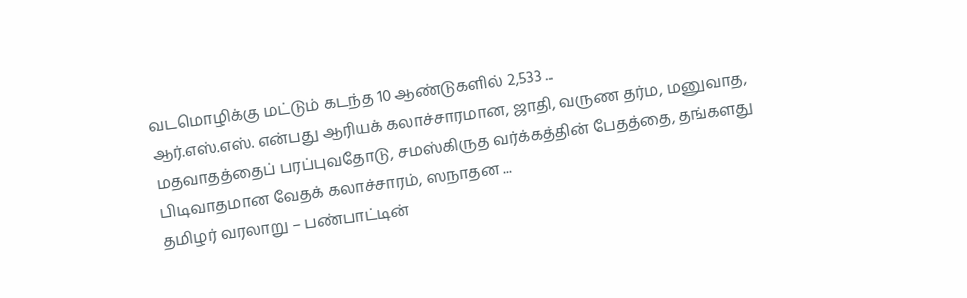வடமொழிக்கு மட்டும் கடந்த 10 ஆண்டுகளில் 2,533 ...
ஆர்.எஸ்.எஸ். என்பது ஆரியக் கலாச்சாரமான, ஜாதி, வருண தர்ம, மனுவாத, மதவாதத்தைப் பரப்புவதோடு, சமஸ்கிருத வர்க்கத்தின் பேதத்தை, தங்களது பிடிவாதமான வேதக் கலாச்சாரம், ஸநாதன ...
தமிழர் வரலாறு – பண்பாட்டின்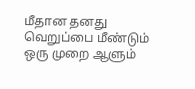மீதான தனது வெறுப்பை மீண்டும் ஒரு முறை ஆளும்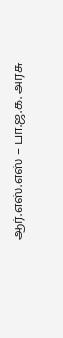ஆர்.எஸ்.எஸ் – பா.ஜ.க. அரசு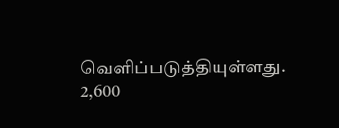வெளிப்படுத்தியுள்ளது. 2,600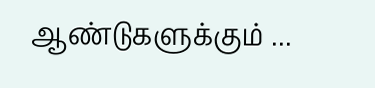ஆண்டுகளுக்கும் ...